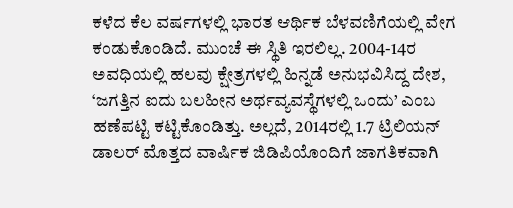ಕಳೆದ ಕೆಲ ವರ್ಷಗಳಲ್ಲಿ ಭಾರತ ಆರ್ಥಿಕ ಬೆಳವಣಿಗೆಯಲ್ಲಿ ವೇಗ ಕಂಡುಕೊಂಡಿದೆ. ಮುಂಚೆ ಈ ಸ್ಥಿತಿ ಇರಲಿಲ್ಲ. 2004-14ರ ಅವಧಿಯಲ್ಲಿ ಹಲವು ಕ್ಷೇತ್ರಗಳಲ್ಲಿ ಹಿನ್ನಡೆ ಅನುಭವಿಸಿದ್ದ ದೇಶ, ‘ಜಗತ್ತಿನ ಐದು ಬಲಹೀನ ಅರ್ಥವ್ಯವಸ್ಥೆಗಳಲ್ಲಿ ಒಂದು’ ಎಂಬ ಹಣೆಪಟ್ಟಿ ಕಟ್ಟಿಕೊಂಡಿತ್ತು. ಅಲ್ಲದೆ, 2014ರಲ್ಲಿ 1.7 ಟ್ರಿಲಿಯನ್ ಡಾಲರ್ ಮೊತ್ತದ ವಾರ್ಷಿಕ ಜಿಡಿಪಿಯೊಂದಿಗೆ ಜಾಗತಿಕವಾಗಿ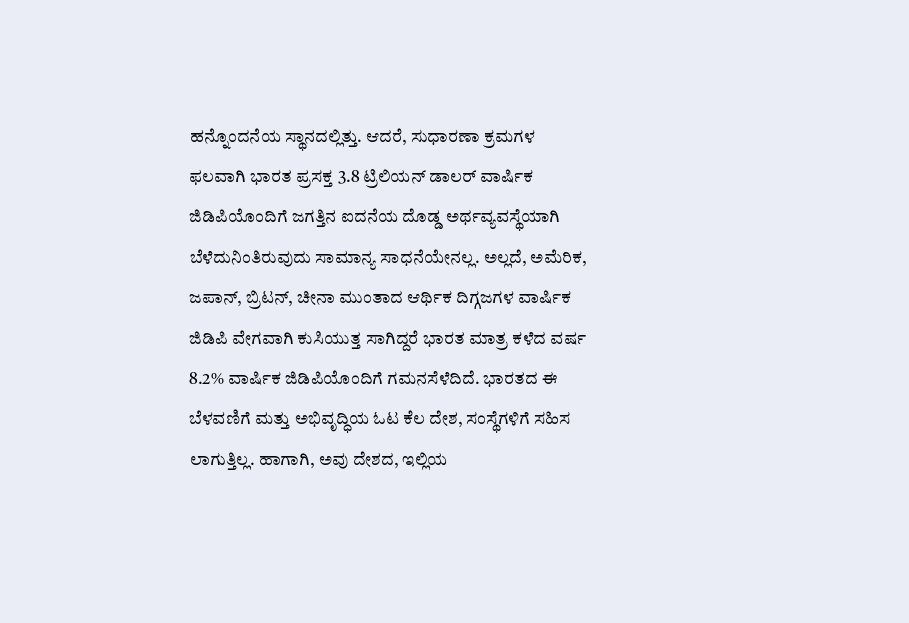ಹನ್ನೊಂದನೆಯ ಸ್ಥಾನದಲ್ಲಿತ್ತು. ಆದರೆ, ಸುಧಾರಣಾ ಕ್ರಮಗಳ ಫಲವಾಗಿ ಭಾರತ ಪ್ರಸಕ್ತ 3.8 ಟ್ರಿಲಿಯನ್ ಡಾಲರ್ ವಾರ್ಷಿಕ ಜಿಡಿಪಿಯೊಂದಿಗೆ ಜಗತ್ತಿನ ಐದನೆಯ ದೊಡ್ಡ ಅರ್ಥವ್ಯವಸ್ಥೆಯಾಗಿ ಬೆಳೆದುನಿಂತಿರುವುದು ಸಾಮಾನ್ಯ ಸಾಧನೆಯೇನಲ್ಲ. ಅಲ್ಲದೆ, ಅಮೆರಿಕ, ಜಪಾನ್, ಬ್ರಿಟನ್, ಚೀನಾ ಮುಂತಾದ ಆರ್ಥಿಕ ದಿಗ್ಗಜಗಳ ವಾರ್ಷಿಕ ಜಿಡಿಪಿ ವೇಗವಾಗಿ ಕುಸಿಯುತ್ತ ಸಾಗಿದ್ದರೆ ಭಾರತ ಮಾತ್ರ ಕಳೆದ ವರ್ಷ 8.2% ವಾರ್ಷಿಕ ಜಿಡಿಪಿಯೊಂದಿಗೆ ಗಮನಸೆಳೆದಿದೆ. ಭಾರತದ ಈ ಬೆಳವಣಿಗೆ ಮತ್ತು ಅಭಿವೃದ್ಧಿಯ ಓಟ ಕೆಲ ದೇಶ, ಸಂಸ್ಥೆಗಳಿಗೆ ಸಹಿಸ ಲಾಗುತ್ತಿಲ್ಲ. ಹಾಗಾಗಿ, ಅವು ದೇಶದ, ಇಲ್ಲಿಯ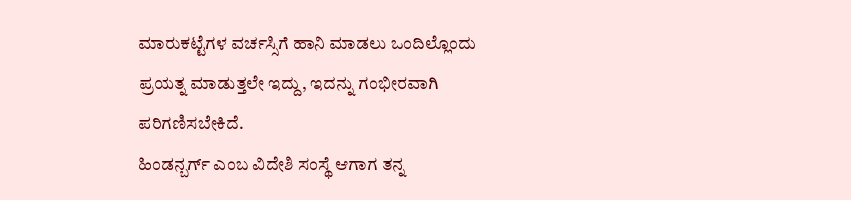ಮಾರುಕಟ್ಟೆಗಳ ವರ್ಚಸ್ಸಿಗೆ ಹಾನಿ ಮಾಡಲು ಒಂದಿಲ್ಲೊಂದು ಪ್ರಯತ್ನ ಮಾಡುತ್ತಲೇ ಇದ್ದು, ಇದನ್ನು ಗಂಭೀರವಾಗಿ ಪರಿಗಣಿಸಬೇಕಿದೆ.
ಹಿಂಡನ್ಬರ್ಗ್ ಎಂಬ ವಿದೇಶಿ ಸಂಸ್ಥೆ ಆಗಾಗ ತನ್ನ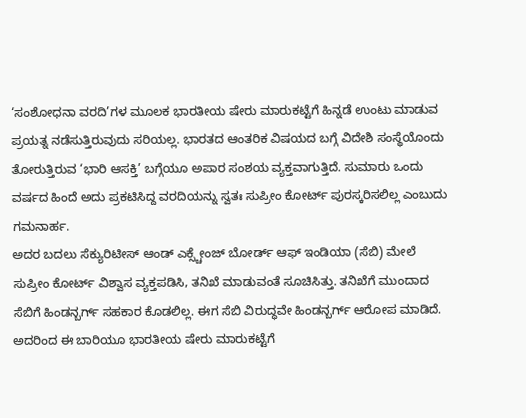‘ಸಂಶೋಧನಾ ವರದಿ’ಗಳ ಮೂಲಕ ಭಾರತೀಯ ಷೇರು ಮಾರುಕಟ್ಟೆಗೆ ಹಿನ್ನಡೆ ಉಂಟು ಮಾಡುವ ಪ್ರಯತ್ನ ನಡೆಸುತ್ತಿರುವುದು ಸರಿಯಲ್ಲ. ಭಾರತದ ಆಂತರಿಕ ವಿಷಯದ ಬಗ್ಗೆ ವಿದೇಶಿ ಸಂಸ್ಥೆಯೊಂದು ತೋರುತ್ತಿರುವ ‘ಭಾರಿ ಆಸಕ್ತಿ’ ಬಗ್ಗೆಯೂ ಅಪಾರ ಸಂಶಯ ವ್ಯಕ್ತವಾಗುತ್ತಿದೆ. ಸುಮಾರು ಒಂದು ವರ್ಷದ ಹಿಂದೆ ಅದು ಪ್ರಕಟಿಸಿದ್ದ ವರದಿಯನ್ನು ಸ್ವತಃ ಸುಪ್ರೀಂ ಕೋರ್ಟ್ ಪುರಸ್ಕರಿಸಲಿಲ್ಲ ಎಂಬುದು ಗಮನಾರ್ಹ.
ಅದರ ಬದಲು ಸೆಕ್ಯುರಿಟೀಸ್ ಆಂಡ್ ಎಕ್ಸ್ಚೇಂಜ್ ಬೋರ್ಡ್ ಆಫ್ ಇಂಡಿಯಾ (ಸೆಬಿ) ಮೇಲೆ ಸುಪ್ರೀಂ ಕೋರ್ಟ್ ವಿಶ್ವಾಸ ವ್ಯಕ್ತಪಡಿಸಿ, ತನಿಖೆ ಮಾಡುವಂತೆ ಸೂಚಿಸಿತ್ತು. ತನಿಖೆಗೆ ಮುಂದಾದ ಸೆಬಿಗೆ ಹಿಂಡನ್ಬರ್ಗ್ ಸಹಕಾರ ಕೊಡಲಿಲ್ಲ. ಈಗ ಸೆಬಿ ವಿರುದ್ಧವೇ ಹಿಂಡನ್ಬರ್ಗ್ ಆರೋಪ ಮಾಡಿದೆ. ಅದರಿಂದ ಈ ಬಾರಿಯೂ ಭಾರತೀಯ ಷೇರು ಮಾರುಕಟ್ಟೆಗೆ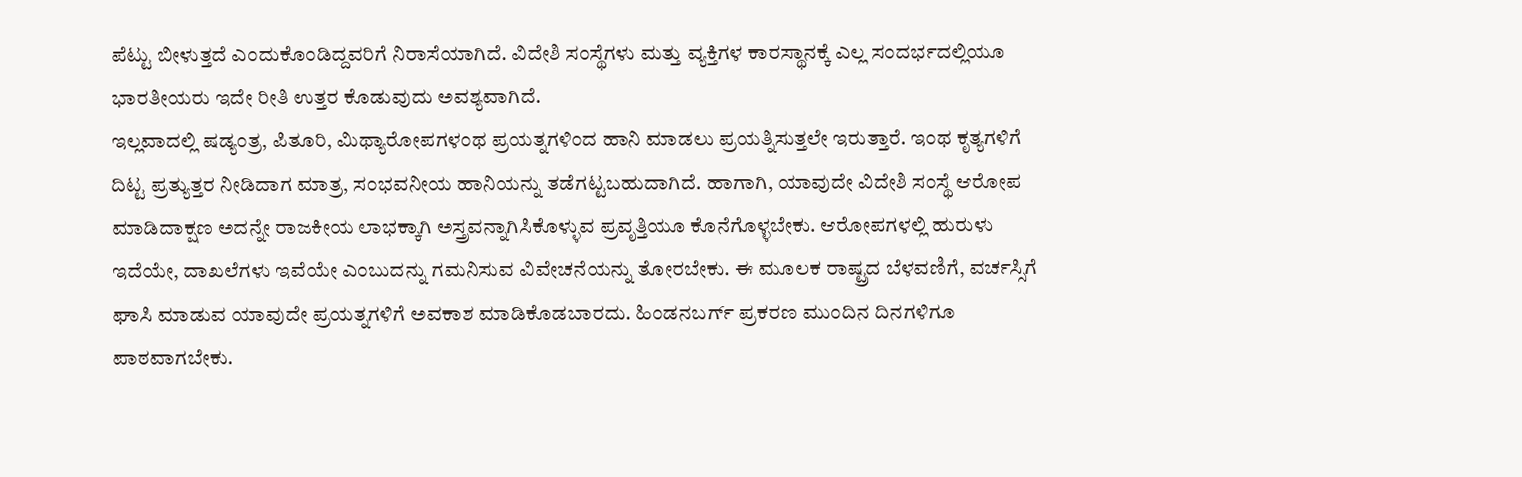ಪೆಟ್ಟು ಬೀಳುತ್ತದೆ ಎಂದುಕೊಂಡಿದ್ದವರಿಗೆ ನಿರಾಸೆಯಾಗಿದೆ. ವಿದೇಶಿ ಸಂಸ್ಥೆಗಳು ಮತ್ತು ವ್ಯಕ್ತಿಗಳ ಕಾರಸ್ಥಾನಕ್ಕೆ ಎಲ್ಲ ಸಂದರ್ಭದಲ್ಲಿಯೂ ಭಾರತೀಯರು ಇದೇ ರೀತಿ ಉತ್ತರ ಕೊಡುವುದು ಅವಶ್ಯವಾಗಿದೆ.
ಇಲ್ಲವಾದಲ್ಲಿ ಷಡ್ಯಂತ್ರ, ಪಿತೂರಿ, ಮಿಥ್ಯಾರೋಪಗಳಂಥ ಪ್ರಯತ್ನಗಳಿಂದ ಹಾನಿ ಮಾಡಲು ಪ್ರಯತ್ನಿಸುತ್ತಲೇ ಇರುತ್ತಾರೆ. ಇಂಥ ಕೃತ್ಯಗಳಿಗೆ ದಿಟ್ಟ ಪ್ರತ್ಯುತ್ತರ ನೀಡಿದಾಗ ಮಾತ್ರ, ಸಂಭವನೀಯ ಹಾನಿಯನ್ನು ತಡೆಗಟ್ಟಬಹುದಾಗಿದೆ. ಹಾಗಾಗಿ, ಯಾವುದೇ ವಿದೇಶಿ ಸಂಸ್ಥೆ ಆರೋಪ ಮಾಡಿದಾಕ್ಷಣ ಅದನ್ನೇ ರಾಜಕೀಯ ಲಾಭಕ್ಕಾಗಿ ಅಸ್ತ್ರವನ್ನಾಗಿಸಿಕೊಳ್ಳುವ ಪ್ರವೃತ್ತಿಯೂ ಕೊನೆಗೊಳ್ಳಬೇಕು. ಆರೋಪಗಳಲ್ಲಿ ಹುರುಳು ಇದೆಯೇ, ದಾಖಲೆಗಳು ಇವೆಯೇ ಎಂಬುದನ್ನು ಗಮನಿಸುವ ವಿವೇಚನೆಯನ್ನು ತೋರಬೇಕು. ಈ ಮೂಲಕ ರಾಷ್ಟ್ರದ ಬೆಳವಣಿಗೆ, ವರ್ಚಸ್ಸಿಗೆ ಘಾಸಿ ಮಾಡುವ ಯಾವುದೇ ಪ್ರಯತ್ನಗಳಿಗೆ ಅವಕಾಶ ಮಾಡಿಕೊಡಬಾರದು. ಹಿಂಡನಬರ್ಗ್ ಪ್ರಕರಣ ಮುಂದಿನ ದಿನಗಳಿಗೂ ಪಾಠವಾಗಬೇಕು.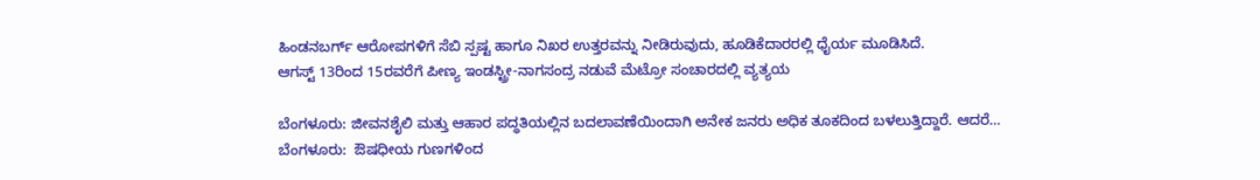ಹಿಂಡನಬರ್ಗ್ ಆರೋಪಗಳಿಗೆ ಸೆಬಿ ಸ್ಪಷ್ಟ ಹಾಗೂ ನಿಖರ ಉತ್ತರವನ್ನು ನೀಡಿರುವುದು, ಹೂಡಿಕೆದಾರರಲ್ಲಿ ಧೈರ್ಯ ಮೂಡಿಸಿದೆ.
ಆಗಸ್ಟ್ 13ರಿಂದ 15ರವರೆಗೆ ಪೀಣ್ಯ ಇಂಡಸ್ಟ್ರೀ-ನಾಗಸಂದ್ರ ನಡುವೆ ಮೆಟ್ರೋ ಸಂಚಾರದಲ್ಲಿ ವ್ಯತ್ಯಯ

ಬೆಂಗಳೂರು: ಜೀವನಶೈಲಿ ಮತ್ತು ಆಹಾರ ಪದ್ಧತಿಯಲ್ಲಿನ ಬದಲಾವಣೆಯಿಂದಾಗಿ ಅನೇಕ ಜನರು ಅಧಿಕ ತೂಕದಿಂದ ಬಳಲುತ್ತಿದ್ದಾರೆ. ಆದರೆ…
ಬೆಂಗಳೂರು:  ಔಷಧೀಯ ಗುಣಗಳಿಂದ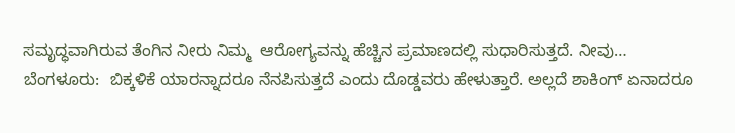ಸಮೃದ್ಧವಾಗಿರುವ ತೆಂಗಿನ ನೀರು ನಿಮ್ಮ  ಆರೋಗ್ಯವನ್ನು ಹೆಚ್ಚಿನ ಪ್ರಮಾಣದಲ್ಲಿ ಸುಧಾರಿಸುತ್ತದೆ. ನೀವು…
ಬೆಂಗಳೂರು:  ಬಿಕ್ಕಳಿಕೆ ಯಾರನ್ನಾದರೂ ನೆನಪಿಸುತ್ತದೆ ಎಂದು ದೊಡ್ಡವರು ಹೇಳುತ್ತಾರೆ. ಅಲ್ಲದೆ ಶಾಕಿಂಗ್ ಏನಾದರೂ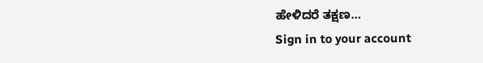ಹೇಳಿದರೆ ತಕ್ಷಣ…
Sign in to your account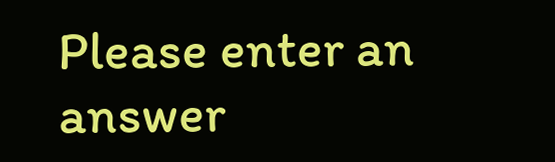Please enter an answer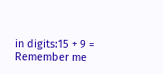in digits:15 + 9 =
Remember me